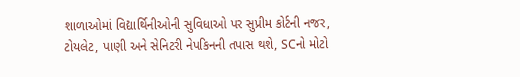શાળાઓમાં વિદ્યાર્થિનીઓની સુવિધાઓ પર સુપ્રીમ કોર્ટની નજર, ટોયલેટ, પાણી અને સેનિટરી નેપકિનની તપાસ થશે, SCનો મોટો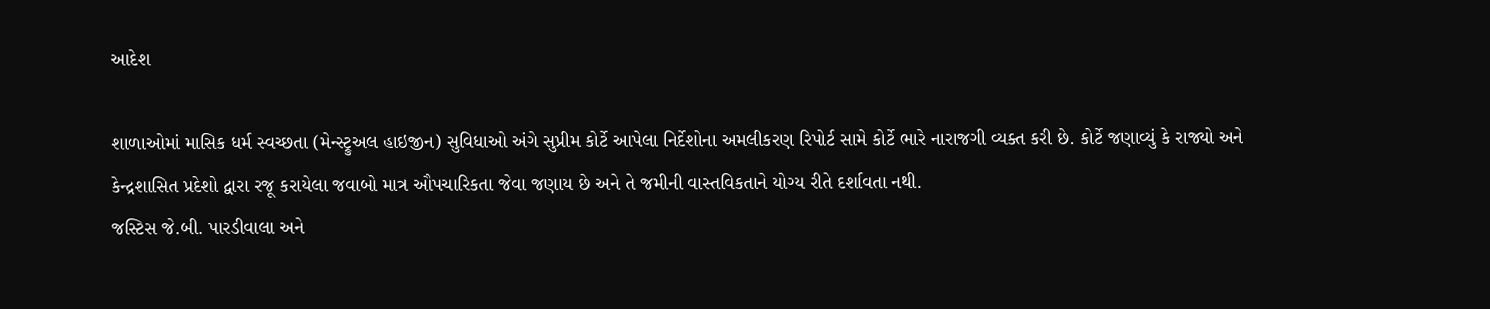આદેશ

શાળાઓમાં માસિક ધર્મ સ્વચ્છતા (મેન્સ્ટ્રુઅલ હાઇજીન) સુવિધાઓ અંગે સુપ્રીમ કોર્ટે આપેલા નિર્દેશોના અમલીકરણ રિપોર્ટ સામે કોર્ટે ભારે નારાજગી વ્યક્ત કરી છે. કોર્ટે જણાવ્યું કે રાજ્યો અને કેન્દ્રશાસિત પ્રદેશો દ્વારા રજૂ કરાયેલા જવાબો માત્ર ઔપચારિકતા જેવા જણાય છે અને તે જમીની વાસ્તવિકતાને યોગ્ય રીતે દર્શાવતા નથી.
જસ્ટિસ જે.બી. પારડીવાલા અને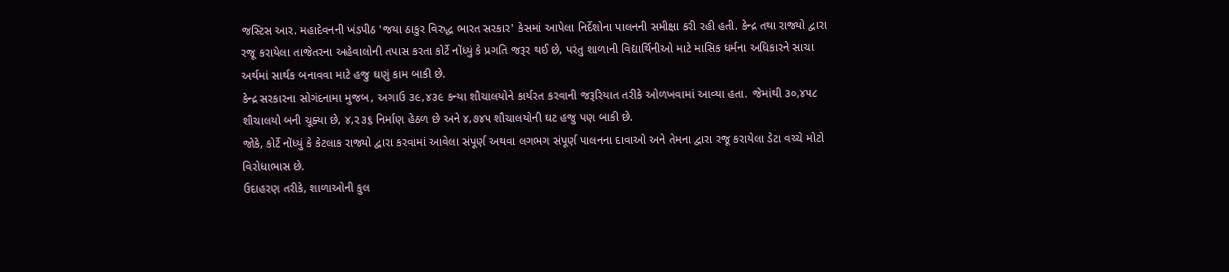જસ્ટિસ આર. મહાદેવનની ખંડપીઠ 'જયા ઠાકુર વિરુદ્ધ ભારત સરકાર' કેસમાં આપેલા નિર્દેશોના પાલનની સમીક્ષા કરી રહી હતી. કેન્દ્ર તથા રાજ્યો દ્વારા રજૂ કરાયેલા તાજેતરના અહેવાલોની તપાસ કરતા કોર્ટે નોંધ્યું કે પ્રગતિ જરૂર થઈ છે, પરંતુ શાળાની વિદ્યાર્થિનીઓ માટે માસિક ધર્મના અધિકારને સાચા અર્થમાં સાર્થક બનાવવા માટે હજુ ઘણું કામ બાકી છે.
કેન્દ્ર સરકારના સોગંદનામા મુજબ, અગાઉ ૩૯,૪૩૯ કન્યા શૌચાલયોને કાર્યરત કરવાની જરૂરિયાત તરીકે ઓળખવામાં આવ્યા હતા. જેમાંથી ૩૦,૪૫૮ શૌચાલયો બની ચૂક્યા છે, ૪,૨૩૬ નિર્માણ હેઠળ છે અને ૪,૭૪૫ શૌચાલયોની ઘટ હજુ પણ બાકી છે.
જોકે, કોર્ટે નોંધ્યું કે કેટલાક રાજ્યો દ્વારા કરવામાં આવેલા સંપૂર્ણ અથવા લગભગ સંપૂર્ણ પાલનના દાવાઓ અને તેમના દ્વારા રજૂ કરાયેલા ડેટા વચ્ચે મોટો વિરોધાભાસ છે.
ઉદાહરણ તરીકે, શાળાઓની કુલ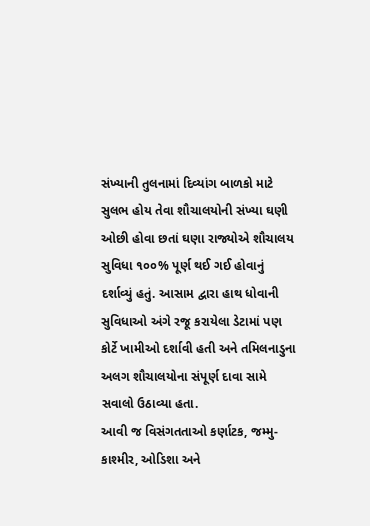સંખ્યાની તુલનામાં દિવ્યાંગ બાળકો માટે સુલભ હોય તેવા શૌચાલયોની સંખ્યા ઘણી ઓછી હોવા છતાં ઘણા રાજ્યોએ શૌચાલય સુવિધા ૧૦૦% પૂર્ણ થઈ ગઈ હોવાનું દર્શાવ્યું હતું. આસામ દ્વારા હાથ ધોવાની સુવિધાઓ અંગે રજૂ કરાયેલા ડેટામાં પણ કોર્ટે ખામીઓ દર્શાવી હતી અને તમિલનાડુના અલગ શૌચાલયોના સંપૂર્ણ દાવા સામે સવાલો ઉઠાવ્યા હતા.
આવી જ વિસંગતતાઓ કર્ણાટક, જમ્મુ-કાશ્મીર, ઓડિશા અને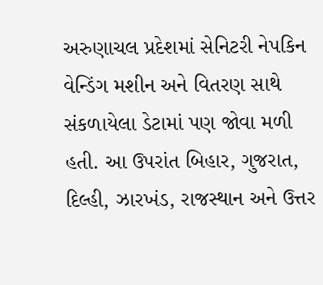અરુણાચલ પ્રદેશમાં સેનિટરી નેપકિન વેન્ડિંગ મશીન અને વિતરણ સાથે સંકળાયેલા ડેટામાં પણ જોવા મળી હતી. આ ઉપરાંત બિહાર, ગુજરાત, દિલ્હી, ઝારખંડ, રાજસ્થાન અને ઉત્તર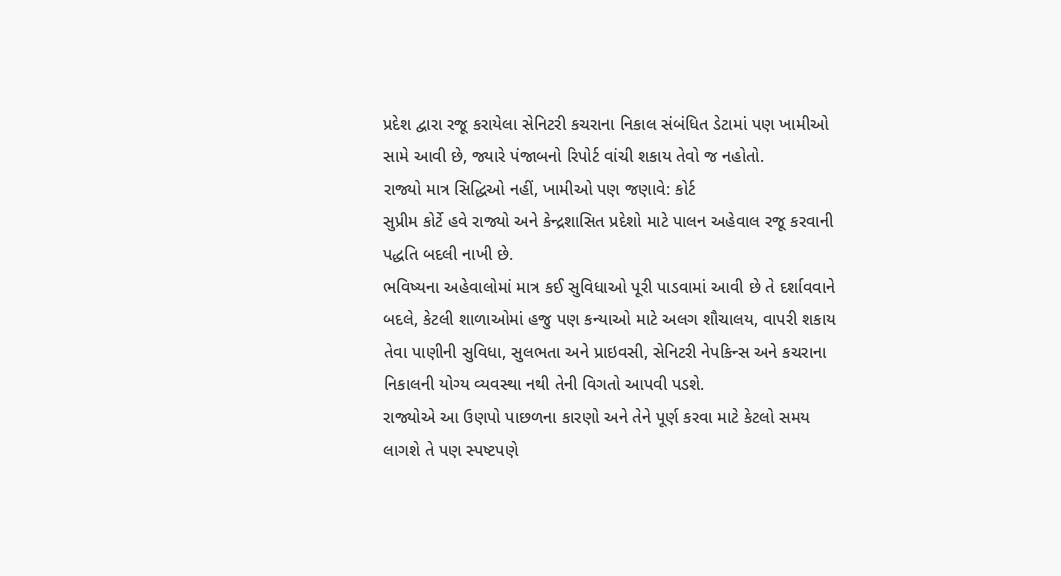પ્રદેશ દ્વારા રજૂ કરાયેલા સેનિટરી કચરાના નિકાલ સંબંધિત ડેટામાં પણ ખામીઓ સામે આવી છે, જ્યારે પંજાબનો રિપોર્ટ વાંચી શકાય તેવો જ નહોતો.
રાજ્યો માત્ર સિદ્ધિઓ નહીં, ખામીઓ પણ જણાવે: કોર્ટ
સુપ્રીમ કોર્ટે હવે રાજ્યો અને કેન્દ્રશાસિત પ્રદેશો માટે પાલન અહેવાલ રજૂ કરવાની પદ્ધતિ બદલી નાખી છે.
ભવિષ્યના અહેવાલોમાં માત્ર કઈ સુવિધાઓ પૂરી પાડવામાં આવી છે તે દર્શાવવાને બદલે, કેટલી શાળાઓમાં હજુ પણ કન્યાઓ માટે અલગ શૌચાલય, વાપરી શકાય તેવા પાણીની સુવિધા, સુલભતા અને પ્રાઇવસી, સેનિટરી નેપકિન્સ અને કચરાના નિકાલની યોગ્ય વ્યવસ્થા નથી તેની વિગતો આપવી પડશે.
રાજ્યોએ આ ઉણપો પાછળના કારણો અને તેને પૂર્ણ કરવા માટે કેટલો સમય લાગશે તે પણ સ્પષ્ટપણે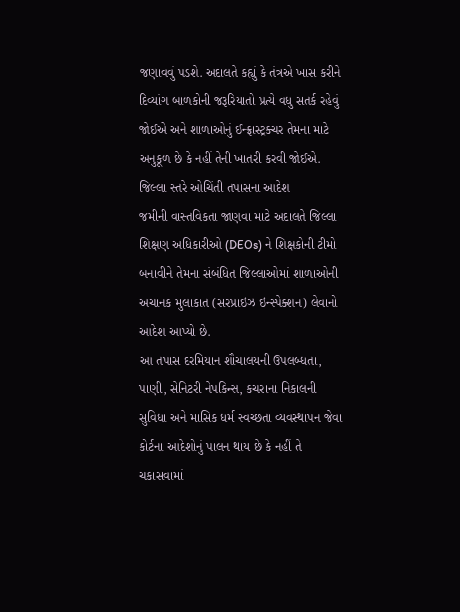જણાવવું પડશે. અદાલતે કહ્યું કે તંત્રએ ખાસ કરીને દિવ્યાંગ બાળકોની જરૂરિયાતો પ્રત્યે વધુ સતર્ક રહેવું જોઈએ અને શાળાઓનું ઈન્ફ્રાસ્ટ્રક્ચર તેમના માટે અનુકૂળ છે કે નહીં તેની ખાતરી કરવી જોઈએ.
જિલ્લા સ્તરે ઓચિંતી તપાસના આદેશ
જમીની વાસ્તવિકતા જાણવા માટે અદાલતે જિલ્લા શિક્ષણ અધિકારીઓ (DEOs) ને શિક્ષકોની ટીમો બનાવીને તેમના સંબંધિત જિલ્લાઓમાં શાળાઓની અચાનક મુલાકાત (સરપ્રાઇઝ ઇન્સ્પેક્શન) લેવાનો આદેશ આપ્યો છે.
આ તપાસ દરમિયાન શૌચાલયની ઉપલબ્ધતા, પાણી, સેનિટરી નેપકિન્સ, કચરાના નિકાલની સુવિધા અને માસિક ધર્મ સ્વચ્છતા વ્યવસ્થાપન જેવા કોર્ટના આદેશોનું પાલન થાય છે કે નહીં તે ચકાસવામાં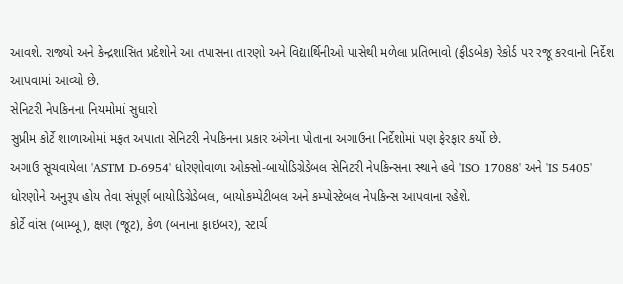આવશે. રાજ્યો અને કેન્દ્રશાસિત પ્રદેશોને આ તપાસના તારણો અને વિદ્યાર્થિનીઓ પાસેથી મળેલા પ્રતિભાવો (ફીડબેક) રેકોર્ડ પર રજૂ કરવાનો નિર્દેશ આપવામાં આવ્યો છે.
સેનિટરી નેપકિનના નિયમોમાં સુધારો
સુપ્રીમ કોર્ટે શાળાઓમાં મફત અપાતા સેનિટરી નેપકિનના પ્રકાર અંગેના પોતાના અગાઉના નિર્દેશોમાં પણ ફેરફાર કર્યો છે.
અગાઉ સૂચવાયેલા 'ASTM D-6954' ધોરણોવાળા ઓક્સો-બાયોડિગ્રેડેબલ સેનિટરી નેપકિન્સના સ્થાને હવે 'ISO 17088' અને 'IS 5405' ધોરણોને અનુરૂપ હોય તેવા સંપૂર્ણ બાયોડિગ્રેડેબલ, બાયોકમ્પેટીબલ અને કમ્પોસ્ટેબલ નેપકિન્સ આપવાના રહેશે.
કોર્ટે વાંસ (બામ્બૂ), ક્ષણ (જૂટ), કેળ (બનાના ફાઇબર), સ્ટાર્ચ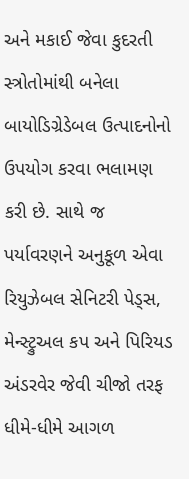અને મકાઈ જેવા કુદરતી સ્ત્રોતોમાંથી બનેલા બાયોડિગ્રેડેબલ ઉત્પાદનોનો ઉપયોગ કરવા ભલામણ કરી છે. સાથે જ પર્યાવરણને અનુકૂળ એવા રિયુઝેબલ સેનિટરી પેડ્સ, મેન્સ્ટ્રુઅલ કપ અને પિરિયડ અંડરવેર જેવી ચીજો તરફ ધીમે-ધીમે આગળ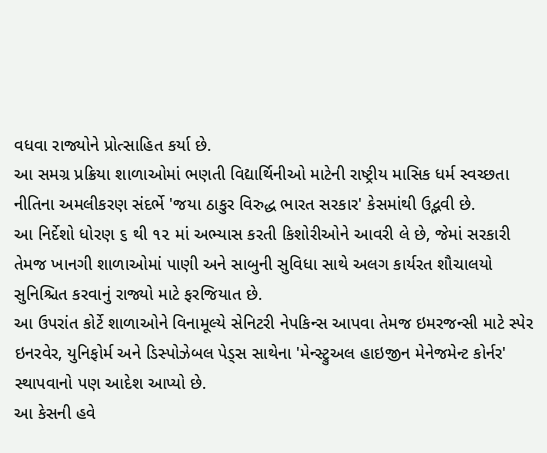વધવા રાજ્યોને પ્રોત્સાહિત કર્યા છે.
આ સમગ્ર પ્રક્રિયા શાળાઓમાં ભણતી વિદ્યાર્થિનીઓ માટેની રાષ્ટ્રીય માસિક ધર્મ સ્વચ્છતા નીતિના અમલીકરણ સંદર્ભે 'જયા ઠાકુર વિરુદ્ધ ભારત સરકાર' કેસમાંથી ઉદ્ભવી છે.
આ નિર્દેશો ધોરણ ૬ થી ૧૨ માં અભ્યાસ કરતી કિશોરીઓને આવરી લે છે, જેમાં સરકારી તેમજ ખાનગી શાળાઓમાં પાણી અને સાબુની સુવિધા સાથે અલગ કાર્યરત શૌચાલયો સુનિશ્ચિત કરવાનું રાજ્યો માટે ફરજિયાત છે.
આ ઉપરાંત કોર્ટે શાળાઓને વિનામૂલ્યે સેનિટરી નેપકિન્સ આપવા તેમજ ઇમરજન્સી માટે સ્પેર ઇનરવેર, યુનિફોર્મ અને ડિસ્પોઝેબલ પેડ્સ સાથેના 'મેન્સ્ટ્રુઅલ હાઇજીન મેનેજમેન્ટ કોર્નર' સ્થાપવાનો પણ આદેશ આપ્યો છે.
આ કેસની હવે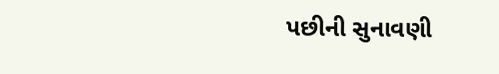પછીની સુનાવણી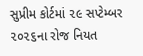સુપ્રીમ કોર્ટમાં ૨૯ સપ્ટેમ્બર ૨૦૨૬ના રોજ નિયત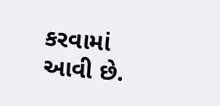કરવામાં આવી છે.